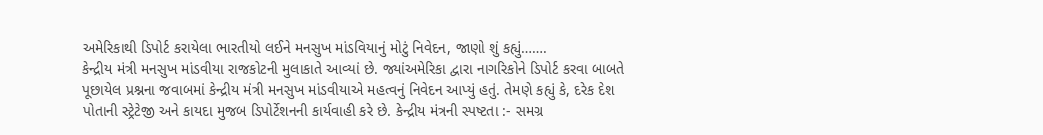અમેરિકાથી ડિપોર્ટ કરાયેલા ભારતીયો લઈને મનસુખ માંડવિયાનું મોટું નિવેદન, જાણો શું કહ્યું…….
કેન્દ્રીય મંત્રી મનસુખ માંડવીયા રાજકોટની મુલાકાતે આવ્યાં છે. જ્યાંઅમેરિકા દ્વારા નાગરિકોને ડિપોર્ટ કરવા બાબતે પૂછાયેલ પ્રશ્નના જવાબમાં કેન્દ્રીય મંત્રી મનસુખ માંડવીયાએ મહત્વનું નિવેદન આપ્યું હતું. તેમણે કહ્યું કે, દરેક દેશ પોતાની સ્ટ્રેટેજી અને કાયદા મુજબ ડિપોર્ટેશનની કાર્યવાહી કરે છે. કેન્દ્રીય મંત્રની સ્પષ્ટતા :- સમગ્ર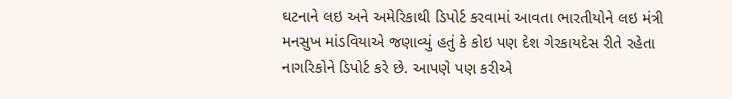ઘટનાને લઇ અને અમેરિકાથી ડિપોર્ટ કરવામાં આવતા ભારતીયોને લઇ મંત્રી મનસુખ માંડવિયાએ જણાવ્યું હતું કે કોઇ પણ દેશ ગેરકાયદેસ રીતે રહેતા નાગરિકોને ડિપોર્ટ કરે છે. આપણે પણ કરીએ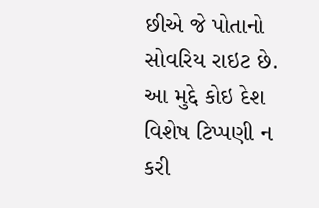છીએ જે પોતાનો સોવરિય રાઇટ છે. આ મુદ્દે કોઇ દેશ વિશેષ ટિપ્પણી ન કરી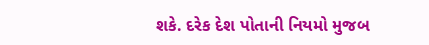શકે. દરેક દેશ પોતાની નિયમો મુજબ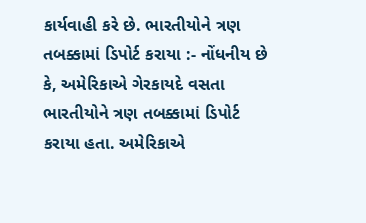કાર્યવાહી કરે છે. ભારતીયોને ત્રણ તબક્કામાં ડિપોર્ટ કરાયા :- નોંધનીય છે કે, અમેરિકાએ ગેરકાયદે વસતા ભારતીયોને ત્રણ તબક્કામાં ડિપોર્ટ કરાયા હતા. અમેરિકાએ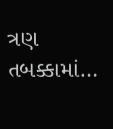ત્રણ તબક્કામાં…